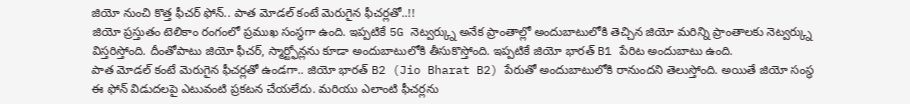జియో నుంచి కొత్త ఫీచర్ ఫోన్.. పాత మోడల్ కంటే మెరుగైన ఫీచర్లతో..!!
జియో ప్రస్తుతం టెలికాం రంగంలో ప్రముఖ సంస్థగా ఉంది. ఇప్పటికే 5G నెట్వర్క్ను అనేక ప్రాంతాల్లో అందుబాటులోకి తెచ్చిన జియో మరిన్ని ప్రాంతాలకు నెట్వర్క్ను విస్తరిస్తోంది. దీంతోపాటు జియో ఫీచర్, స్మార్ట్ఫోన్లను కూడా అందుబాటులోకి తీసుకొస్తోంది. ఇప్పటికే జియో భారత్ B1 పేరిట అందుబాటు ఉంది.
పాత మోడల్ కంటే మెరుగైన ఫీచర్లతో ఉండగా.. జియో భారత్ B2 (Jio Bharat B2) పేరుతో అందుబాటులోకి రానుందని తెలుస్తోంది. అయితే జియో సంస్థ ఈ ఫోన్ విడుదలపై ఎటువంటి ప్రకటన చేయలేదు. మరియు ఎలాంటి ఫీచర్లను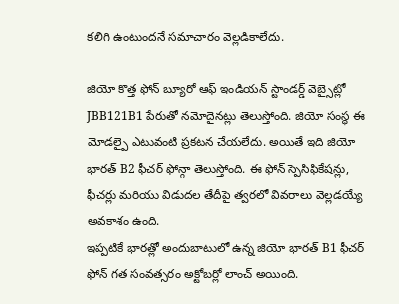కలిగి ఉంటుందనే సమాచారం వెల్లడికాలేదు.

జియో కొత్త ఫోన్ బ్యూరో ఆఫ్ ఇండియన్ స్టాండర్డ్ వెబ్సైట్లో JBB121B1 పేరుతో నమోదైనట్లు తెలుస్తోంది. జియో సంస్థ ఈ మోడల్పై ఎటువంటి ప్రకటన చేయలేదు. అయితే ఇది జియో భారత్ B2 ఫీచర్ ఫోన్గా తెలుస్తోంది. ఈ ఫోన్ స్పెసిఫికేషన్లు, ఫీచర్లు మరియు విడుదల తేదీపై త్వరలో వివరాలు వెల్లడయ్యే అవకాశం ఉంది.
ఇప్పటికే భారత్లో అందుబాటులో ఉన్న జియో భారత్ B1 ఫీచర్ ఫోన్ గత సంవత్సరం అక్టోబర్లో లాంచ్ అయింది.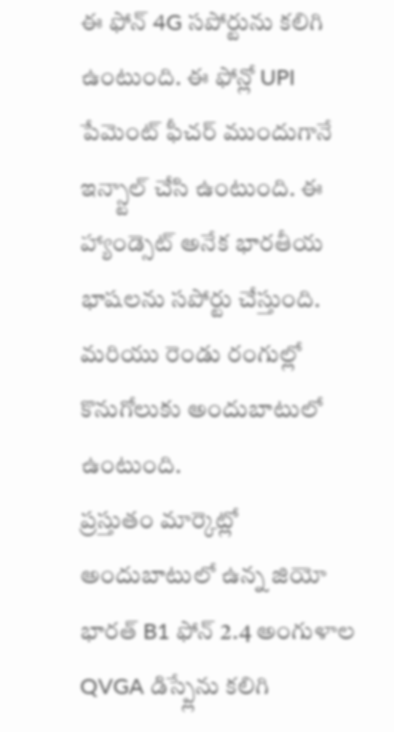ఈ ఫోన్ 4G సపోర్టును కలిగి ఉంటుంది. ఈ ఫోన్లో UPI పేమెంట్ ఫీచర్ ముందుగానే ఇన్స్టాల్ చేసి ఉంటుంది. ఈ హ్యాండ్సెట్ అనేక భారతీయ భాషలను సపోర్టు చేస్తుంది. మరియు రెండు రంగుల్లో కొనుగోలుకు అందుబాటులో ఉంటుంది.
ప్రస్తుతం మార్కెట్లో అందుబాటులో ఉన్న జియో భారత్ B1 ఫోన్ 2.4 అంగుళాల QVGA డిస్ప్లేను కలిగి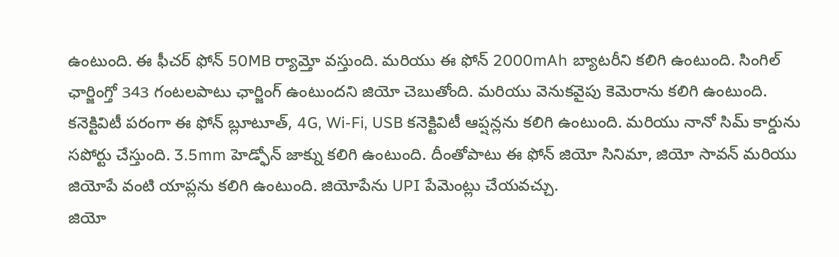ఉంటుంది. ఈ ఫీచర్ ఫోన్ 50MB ర్యామ్తో వస్తుంది. మరియు ఈ ఫోన్ 2000mAh బ్యాటరీని కలిగి ఉంటుంది. సింగిల్ ఛార్జింగ్తో 343 గంటలపాటు ఛార్జింగ్ ఉంటుందని జియో చెబుతోంది. మరియు వెనుకవైపు కెమెరాను కలిగి ఉంటుంది.
కనెక్టివిటీ పరంగా ఈ ఫోన్ బ్లూటూత్, 4G, Wi-Fi, USB కనెక్టివిటీ ఆప్షన్లను కలిగి ఉంటుంది. మరియు నానో సిమ్ కార్డును సపోర్టు చేస్తుంది. 3.5mm హెడ్ఫోన్ జాక్ను కలిగి ఉంటుంది. దీంతోపాటు ఈ ఫోన్ జియో సినిమా, జియో సావన్ మరియు జియోపే వంటి యాప్లను కలిగి ఉంటుంది. జియోపేను UPI పేమెంట్లు చేయవచ్చు.
జియో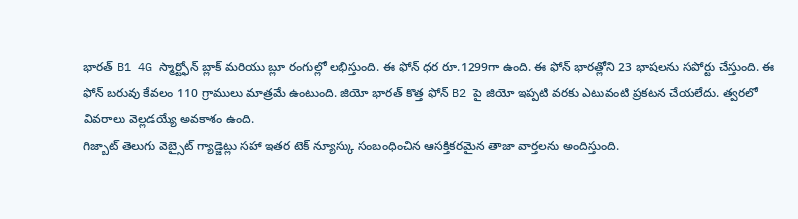భారత్ B1 4G స్మార్ట్ఫోన్ బ్లాక్ మరియు బ్లూ రంగుల్లో లభిస్తుంది. ఈ ఫోన్ ధర రూ.1299గా ఉంది. ఈ ఫోన్ భారత్లోని 23 భాషలను సపోర్టు చేస్తుంది. ఈ ఫోన్ బరువు కేవలం 110 గ్రాములు మాత్రమే ఉంటుంది. జియో భారత్ కొత్త ఫోన్ B2 పై జియో ఇప్పటి వరకు ఎటువంటి ప్రకటన చేయలేదు. త్వరలో వివరాలు వెల్లడయ్యే అవకాశం ఉంది.
గిజ్బాట్ తెలుగు వెబ్సైట్ గ్యాడ్జెట్లు సహా ఇతర టెక్ న్యూస్కు సంబంధించిన ఆసక్తికరమైన తాజా వార్తలను అందిస్తుంది.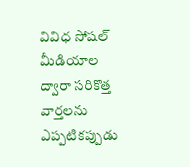వివిధ సోషల్ మీడియాల ద్వారా సరికొత్త వార్తలను ఎప్పటికప్పుడు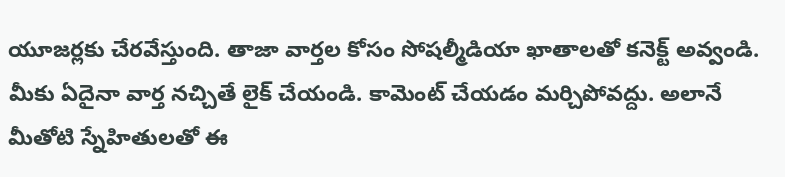యూజర్లకు చేరవేస్తుంది. తాజా వార్తల కోసం సోషల్మీడియా ఖాతాలతో కనెక్ట్ అవ్వండి. మీకు ఏదైనా వార్త నచ్చితే లైక్ చేయండి. కామెంట్ చేయడం మర్చిపోవద్దు. అలానే మీతోటి స్నేహితులతో ఈ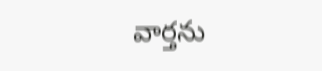వార్తను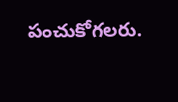పంచుకోగలరు.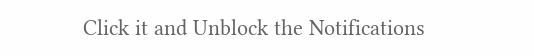Click it and Unblock the Notifications